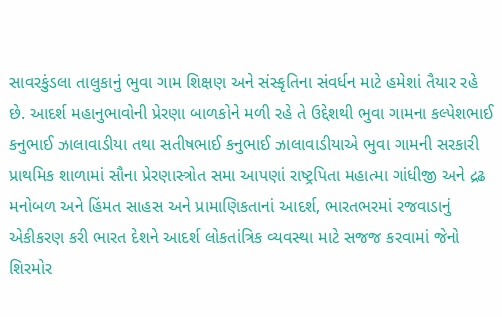સાવરકુંડલા તાલુકાનું ભુવા ગામ શિક્ષણ અને સંસ્કૃતિના સંવર્ધન માટે હમેશાં તૈયાર રહે છે. આદર્શ મહાનુભાવોની પ્રેરણા બાળકોને મળી રહે તે ઉદ્દેશથી ભુવા ગામના કલ્પેશભાઈ કનુભાઈ ઝાલાવાડીયા તથા સતીષભાઈ કનુભાઈ ઝાલાવાડીયાએ ભુવા ગામની સરકારી પ્રાથમિક શાળામાં સૌના પ્રેરણાસ્ત્રોત સમા આપણાં રાષ્ટ્રપિતા મહાત્મા ગાંધીજી અને દ્રઢ મનોબળ અને હિંમત સાહસ અને પ્રામાણિકતાનાં આદર્શ, ભારતભરમાં રજવાડાનું એકીકરણ કરી ભારત દેશને આદર્શ લોકતાંત્રિક વ્યવસ્થા માટે સજજ કરવામાં જેનો શિરમોર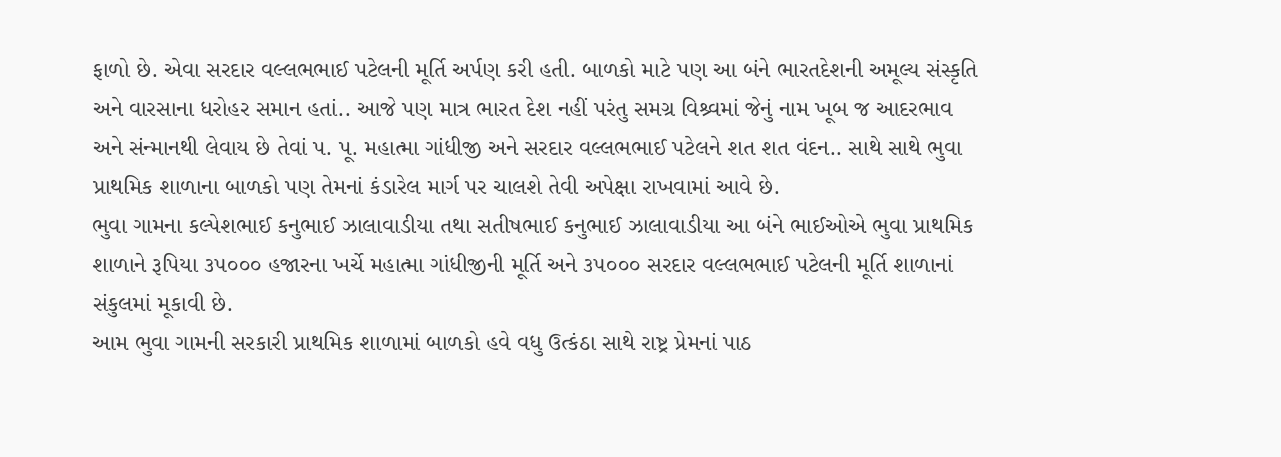ફાળો છે. એવા સરદાર વલ્લભભાઈ પટેલની મૂર્તિ અર્પણ કરી હતી. બાળકો માટે પણ આ બંને ભારતદેશની અમૂલ્ય સંસ્કૃતિ અને વારસાના ધરોહર સમાન હતાં.. આજે પણ માત્ર ભારત દેશ નહીં પરંતુ સમગ્ર વિશ્ર્વમાં જેનું નામ ખૂબ જ આદરભાવ અને સંન્માનથી લેવાય છે તેવાં પ. પૂ. મહાત્મા ગાંધીજી અને સરદાર વલ્લભભાઈ પટેલને શત શત વંદન.. સાથે સાથે ભુવા પ્રાથમિક શાળાના બાળકો પણ તેમનાં કંડારેલ માર્ગ પર ચાલશે તેવી અપેક્ષા રાખવામાં આવે છે.
ભુવા ગામના કલ્પેશભાઈ કનુભાઈ ઝાલાવાડીયા તથા સતીષભાઈ કનુભાઈ ઝાલાવાડીયા આ બંને ભાઈઓએ ભુવા પ્રાથમિક શાળાને રૂપિયા ૩૫૦૦૦ હજારના ખર્ચે મહાત્મા ગાંધીજીની મૂર્તિ અને ૩૫૦૦૦ સરદાર વલ્લભભાઈ પટેલની મૂર્તિ શાળાનાં સંકુલમાં મૂકાવી છે.
આમ ભુવા ગામની સરકારી પ્રાથમિક શાળામાં બાળકો હવે વધુ ઉત્કંઠા સાથે રાષ્ટ્ર પ્રેમનાં પાઠ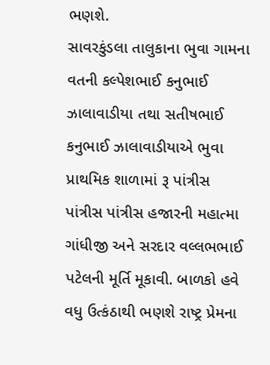ભણશે.
સાવરકુંડલા તાલુકાના ભુવા ગામના વતની કલ્પેશભાઈ કનુભાઈ ઝાલાવાડીયા તથા સતીષભાઈ કનુભાઈ ઝાલાવાડીયાએ ભુવા પ્રાથમિક શાળામાં રૂ પાંત્રીસ પાંત્રીસ પાંત્રીસ હજારની મહાત્મા ગાંધીજી અને સરદાર વલ્લભભાઈ પટેલની મૂર્તિ મૂકાવી. બાળકો હવે વધુ ઉત્કંઠાથી ભણશે રાષ્ટ્ર પ્રેમના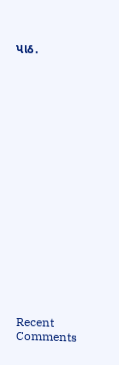પાઠ.


















Recent Comments